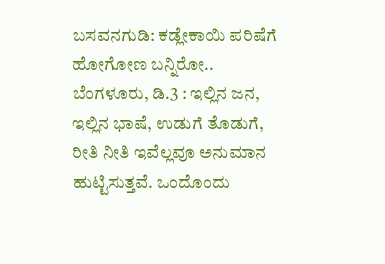ಬಸವನಗುಡಿ: ಕಡ್ಲೇಕಾಯಿ ಪರಿಷೆಗೆ ಹೋಗೋಣ ಬನ್ನಿರೋ..
ಬೆಂಗಳೂರು, ಡಿ.3 : ಇಲ್ಲಿನ ಜನ, ಇಲ್ಲಿನ ಭಾಷೆ, ಉಡುಗೆ ತೊಡುಗೆ, ರೀತಿ ನೀತಿ ಇವೆಲ್ಲವೂ ಅನುಮಾನ ಹುಟ್ಟಿಸುತ್ತವೆ. ಒಂದೊಂದು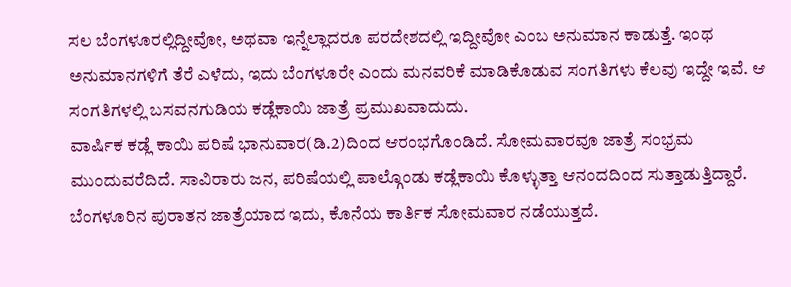ಸಲ ಬೆಂಗಳೂರಲ್ಲಿದ್ದೀವೋ, ಅಥವಾ ಇನ್ನೆಲ್ಲಾದರೂ ಪರದೇಶದಲ್ಲಿ ಇದ್ದೀವೋ ಎಂಬ ಅನುಮಾನ ಕಾಡುತ್ತೆ. ಇಂಥ ಅನುಮಾನಗಳಿಗೆ ತೆರೆ ಎಳೆದು, ಇದು ಬೆಂಗಳೂರೇ ಎಂದು ಮನವರಿಕೆ ಮಾಡಿಕೊಡುವ ಸಂಗತಿಗಳು ಕೆಲವು ಇದ್ದೇ ಇವೆ. ಆ ಸಂಗತಿಗಳಲ್ಲಿ ಬಸವನಗುಡಿಯ ಕಡ್ಲೆಕಾಯಿ ಜಾತ್ರೆ ಪ್ರಮುಖವಾದುದು.
ವಾರ್ಷಿಕ ಕಡ್ಲೆ ಕಾಯಿ ಪರಿಷೆ ಭಾನುವಾರ(ಡಿ.2)ದಿಂದ ಆರಂಭಗೊಂಡಿದೆ. ಸೋಮವಾರವೂ ಜಾತ್ರೆ ಸಂಭ್ರಮ ಮುಂದುವರೆದಿದೆ. ಸಾವಿರಾರು ಜನ, ಪರಿಷೆಯಲ್ಲಿ ಪಾಲ್ಗೊಂಡು ಕಡ್ಲೆಕಾಯಿ ಕೊಳ್ಳುತ್ತಾ ಆನಂದದಿಂದ ಸುತ್ತಾಡುತ್ತಿದ್ದಾರೆ. ಬೆಂಗಳೂರಿನ ಪುರಾತನ ಜಾತ್ರೆಯಾದ ಇದು, ಕೊನೆಯ ಕಾರ್ತಿಕ ಸೋಮವಾರ ನಡೆಯುತ್ತದೆ.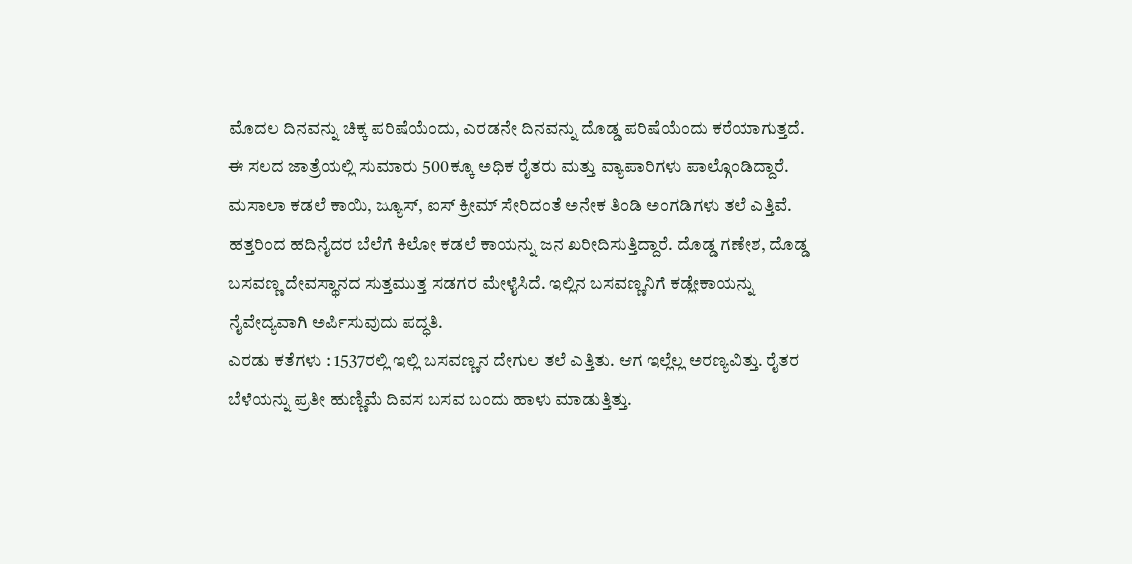ಮೊದಲ ದಿನವನ್ನು ಚಿಕ್ಕ ಪರಿಷೆಯೆಂದು, ಎರಡನೇ ದಿನವನ್ನು ದೊಡ್ಡ ಪರಿಷೆಯೆಂದು ಕರೆಯಾಗುತ್ತದೆ.
ಈ ಸಲದ ಜಾತ್ರೆಯಲ್ಲಿ ಸುಮಾರು 500ಕ್ಕೂ ಅಧಿಕ ರೈತರು ಮತ್ತು ವ್ಯಾಪಾರಿಗಳು ಪಾಲ್ಗೊಂಡಿದ್ದಾರೆ. ಮಸಾಲಾ ಕಡಲೆ ಕಾಯಿ, ಜ್ಯೂಸ್, ಐಸ್ ಕ್ರೀಮ್ ಸೇರಿದಂತೆ ಅನೇಕ ತಿಂಡಿ ಅಂಗಡಿಗಳು ತಲೆ ಎತ್ತಿವೆ. ಹತ್ತರಿಂದ ಹದಿನೈದರ ಬೆಲೆಗೆ ಕಿಲೋ ಕಡಲೆ ಕಾಯನ್ನು ಜನ ಖರೀದಿಸುತ್ತಿದ್ದಾರೆ. ದೊಡ್ಡ ಗಣೇಶ, ದೊಡ್ಡ ಬಸವಣ್ಣ ದೇವಸ್ಥಾನದ ಸುತ್ತಮುತ್ತ ಸಡಗರ ಮೇಳೈಸಿದೆ. ಇಲ್ಲಿನ ಬಸವಣ್ಣನಿಗೆ ಕಡ್ಲೇಕಾಯನ್ನು ನೈವೇದ್ಯವಾಗಿ ಅರ್ಪಿಸುವುದು ಪದ್ಧತಿ.
ಎರಡು ಕತೆಗಳು : 1537ರಲ್ಲಿ ಇಲ್ಲಿ ಬಸವಣ್ಣನ ದೇಗುಲ ತಲೆ ಎತ್ತಿತು. ಆಗ ಇಲ್ಲೆಲ್ಲ ಅರಣ್ಯವಿತ್ತು. ರೈತರ ಬೆಳೆಯನ್ನು ಪ್ರತೀ ಹುಣ್ಣಿಮೆ ದಿವಸ ಬಸವ ಬಂದು ಹಾಳು ಮಾಡುತ್ತಿತ್ತು.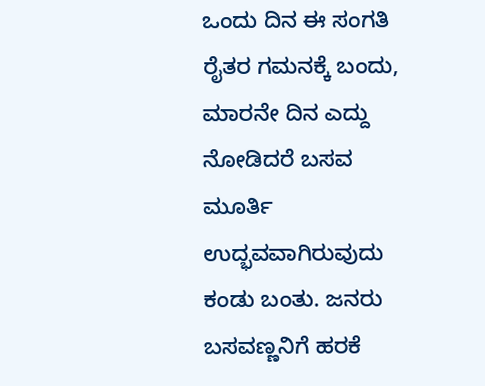ಒಂದು ದಿನ ಈ ಸಂಗತಿ ರೈತರ ಗಮನಕ್ಕೆ ಬಂದು, ಮಾರನೇ ದಿನ ಎದ್ದು ನೋಡಿದರೆ ಬಸವ ಮೂರ್ತಿ ಉದ್ಭವವಾಗಿರುವುದು ಕಂಡು ಬಂತು. ಜನರು ಬಸವಣ್ಣನಿಗೆ ಹರಕೆ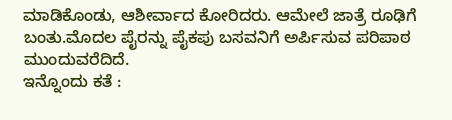ಮಾಡಿಕೊಂಡು, ಆಶೀರ್ವಾದ ಕೋರಿದರು. ಆಮೇಲೆ ಜಾತ್ರೆ ರೂಢಿಗೆ ಬಂತು.ಮೊದಲ ಪೈರನ್ನು ಪೈಕಪು ಬಸವನಿಗೆ ಅರ್ಪಿಸುವ ಪರಿಪಾಠ ಮುಂದುವರೆದಿದೆ.
ಇನ್ನೊಂದು ಕತೆ :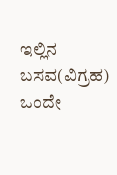ಇಲ್ಲಿನ ಬಸವ(ವಿಗ್ರಹ) ಒಂದೇ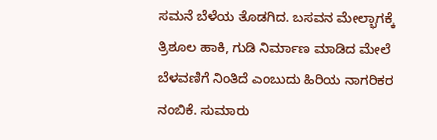ಸಮನೆ ಬೆಳೆಯ ತೊಡಗಿದ. ಬಸವನ ಮೇಲ್ಭಾಗಕ್ಕೆ ತ್ರಿಶೂಲ ಹಾಕಿ, ಗುಡಿ ನಿರ್ಮಾಣ ಮಾಡಿದ ಮೇಲೆ ಬೆಳವಣಿಗೆ ನಿಂತಿದೆ ಎಂಬುದು ಹಿರಿಯ ನಾಗರಿಕರ ನಂಬಿಕೆ. ಸುಮಾರು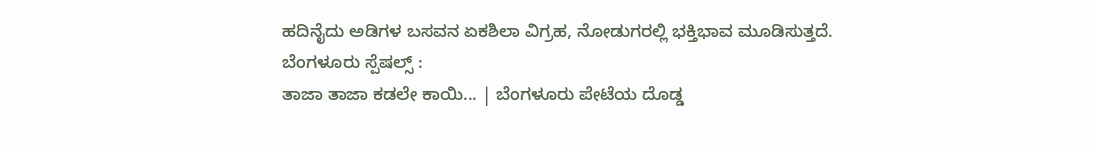ಹದಿನೈದು ಅಡಿಗಳ ಬಸವನ ಏಕಶಿಲಾ ವಿಗ್ರಹ, ನೋಡುಗರಲ್ಲಿ ಭಕ್ತಿಭಾವ ಮೂಡಿಸುತ್ತದೆ.
ಬೆಂಗಳೂರು ಸ್ಪೆಷಲ್ಸ್ :
ತಾಜಾ ತಾಜಾ ಕಡಲೇ ಕಾಯಿ... | ಬೆಂಗಳೂರು ಪೇಟೆಯ ದೊಡ್ಡ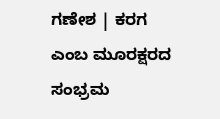ಗಣೇಶ | ಕರಗ ಎಂಬ ಮೂರಕ್ಷರದ ಸಂಭ್ರಮ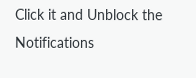Click it and Unblock the Notifications